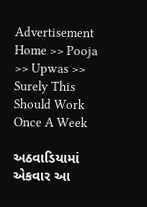Advertisement
Home >> Pooja >> Upwas >> Surely This Should Work Once A Week

અઠવાડિયામાં એકવાર આ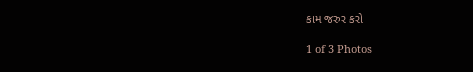કામ જરુર કરો

1 of 3 Photos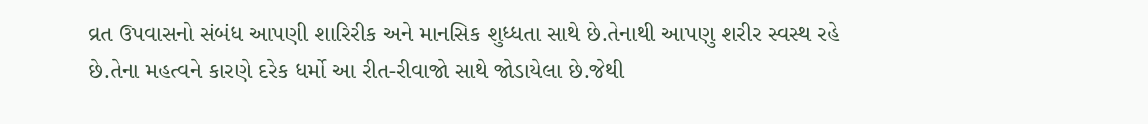વ્રત ઉપવાસનો સંબંધ આપણી શારિરીક અને માનસિક શુધ્ધતા સાથે છે.તેનાથી આપણુ શરીર સ્વસ્થ રહે છે.તેના મહત્વને કારણે દરેક ધર્મો આ રીત-રીવાજો સાથે જોડાયેલા છે.જેથી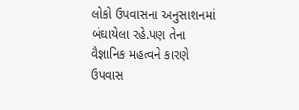લોકો ઉપવાસના અનુસાશનમાં બંઘાયેલા રહે.પણ તેના વૈજ્ઞાનિક મહત્વને કારણે ઉપવાસ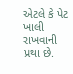એટલે કે પેટ ખાલી રાખવાની પ્રથા છે.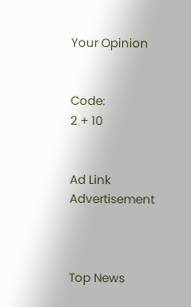Your Opinion


Code:
2 + 10


Ad Link
Advertisement



Top News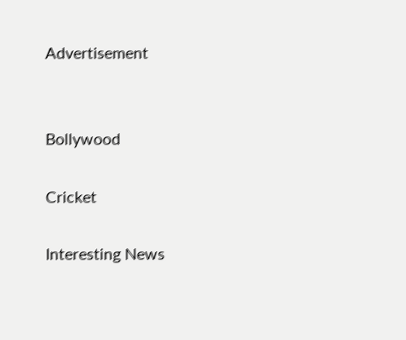Advertisement


Bollywood

Cricket

Interesting News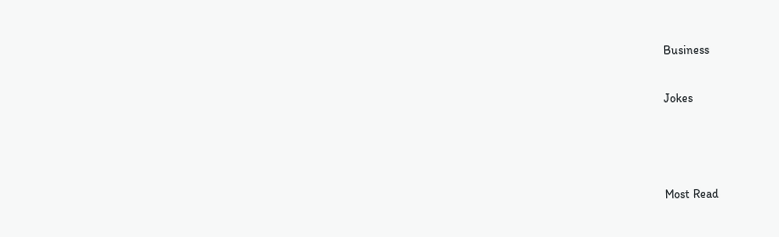Business

Jokes



Most Read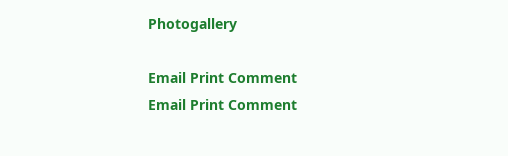Photogallery

Email Print Comment
Email Print Comment